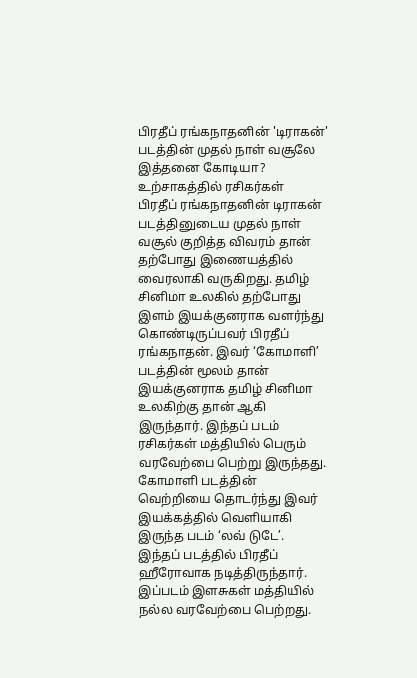பிரதீப் ரங்கநாதனின் 'டிராகன்' படத்தின் முதல் நாள் வசூலே இத்தனை கோடியா? உற்சாகத்தில் ரசிகர்கள்
பிரதீப் ரங்கநாதனின் டிராகன் படத்தினுடைய முதல் நாள் வசூல் குறித்த விவரம் தான் தற்போது இணையத்தில் வைரலாகி வருகிறது. தமிழ் சினிமா உலகில் தற்போது இளம் இயக்குனராக வளர்ந்து கொண்டிருப்பவர் பிரதீப் ரங்கநாதன். இவர் ‘கோமாளி’ படத்தின் மூலம் தான் இயக்குனராக தமிழ் சினிமா உலகிற்கு தான் ஆகி இருந்தார். இந்தப் படம் ரசிகர்கள் மத்தியில் பெரும் வரவேற்பை பெற்று இருந்தது. கோமாளி படத்தின் வெற்றியை தொடர்ந்து இவர் இயக்கத்தில் வெளியாகி இருந்த படம் ‘லவ் டுடே’.
இந்தப் படத்தில் பிரதீப் ஹீரோவாக நடித்திருந்தார். இப்படம் இளசுகள் மத்தியில் நல்ல வரவேற்பை பெற்றது.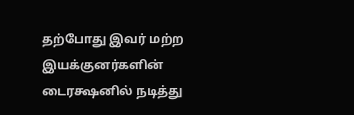தற்போது இவர் மற்ற இயக்குனர்களின் டைரக்ஷனில் நடித்து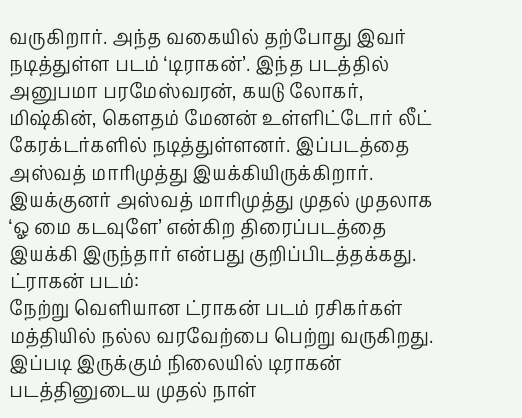வருகிறார். அந்த வகையில் தற்போது இவர் நடித்துள்ள படம் ‘டிராகன்’. இந்த படத்தில் அனுபமா பரமேஸ்வரன், கயடு லோகர், மிஷ்கின், கௌதம் மேனன் உள்ளிட்டோர் லீட் கேரக்டர்களில் நடித்துள்ளனர். இப்படத்தை அஸ்வத் மாரிமுத்து இயக்கியிருக்கிறார். இயக்குனர் அஸ்வத் மாரிமுத்து முதல் முதலாக ‘ஓ மை கடவுளே’ என்கிற திரைப்படத்தை இயக்கி இருந்தார் என்பது குறிப்பிடத்தக்கது.
ட்ராகன் படம்:
நேற்று வெளியான ட்ராகன் படம் ரசிகர்கள் மத்தியில் நல்ல வரவேற்பை பெற்று வருகிறது. இப்படி இருக்கும் நிலையில் டிராகன் படத்தினுடைய முதல் நாள்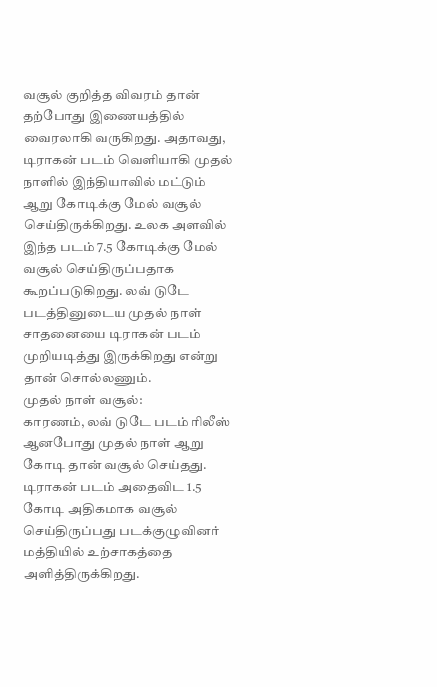வசூல் குறித்த விவரம் தான் தற்போது இணையத்தில் வைரலாகி வருகிறது. அதாவது, டிராகன் படம் வெளியாகி முதல் நாளில் இந்தியாவில் மட்டும் ஆறு கோடிக்கு மேல் வசூல் செய்திருக்கிறது. உலக அளவில் இந்த படம் 7.5 கோடிக்கு மேல் வசூல் செய்திருப்பதாக கூறப்படுகிறது. லவ் டுடே படத்தினுடைய முதல் நாள் சாதனையை டிராகன் படம் முறியடித்து இருக்கிறது என்று தான் சொல்லணும்.
முதல் நாள் வசூல்:
காரணம், லவ் டுடே படம் ரிலீஸ் ஆனபோது முதல் நாள் ஆறு கோடி தான் வசூல் செய்தது. டிராகன் படம் அதைவிட 1.5 கோடி அதிகமாக வசூல் செய்திருப்பது படக்குழுவினர் மத்தியில் உற்சாகத்தை அளித்திருக்கிறது.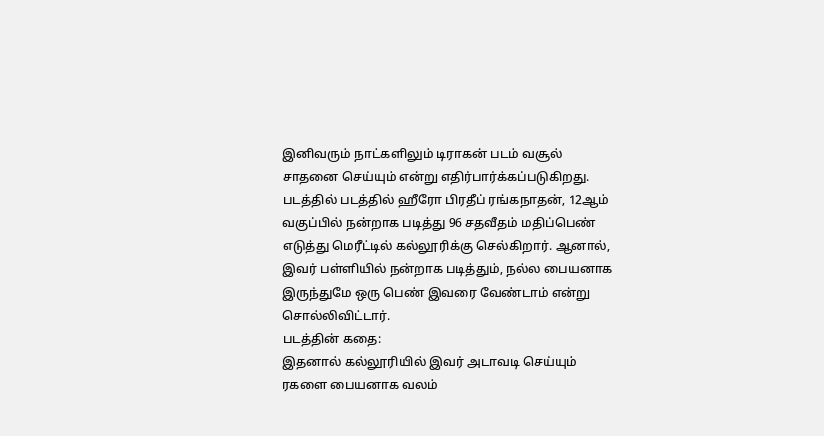இனிவரும் நாட்களிலும் டிராகன் படம் வசூல் சாதனை செய்யும் என்று எதிர்பார்க்கப்படுகிறது. படத்தில் படத்தில் ஹீரோ பிரதீப் ரங்கநாதன், 12ஆம் வகுப்பில் நன்றாக படித்து 96 சதவீதம் மதிப்பெண் எடுத்து மெரீட்டில் கல்லூரிக்கு செல்கிறார். ஆனால், இவர் பள்ளியில் நன்றாக படித்தும், நல்ல பையனாக இருந்துமே ஒரு பெண் இவரை வேண்டாம் என்று சொல்லிவிட்டார்.
படத்தின் கதை:
இதனால் கல்லூரியில் இவர் அடாவடி செய்யும் ரகளை பையனாக வலம்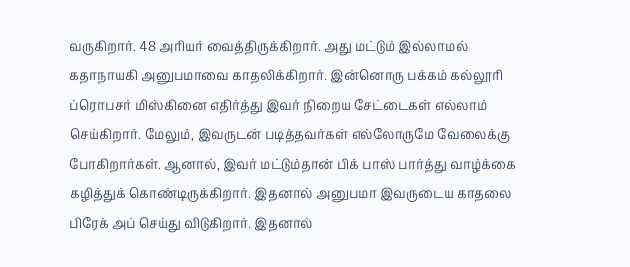வருகிறார். 48 அரியர் வைத்திருக்கிறார். அது மட்டும் இல்லாமல் கதாநாயகி அனுபமாவை காதலிக்கிறார். இன்னொரு பக்கம் கல்லூரி ப்ரொபசர் மிஸ்கினை எதிர்த்து இவர் நிறைய சேட்டைகள் எல்லாம் செய்கிறார். மேலும், இவருடன் படித்தவர்கள் எல்லோருமே வேலைக்கு போகிறார்கள். ஆனால், இவர் மட்டும்தான் பிக் பாஸ் பார்த்து வாழ்க்கை கழித்துக் கொண்டிருக்கிறார். இதனால் அனுபமா இவருடைய காதலை பிரேக் அப் செய்து விடுகிறார். இதனால்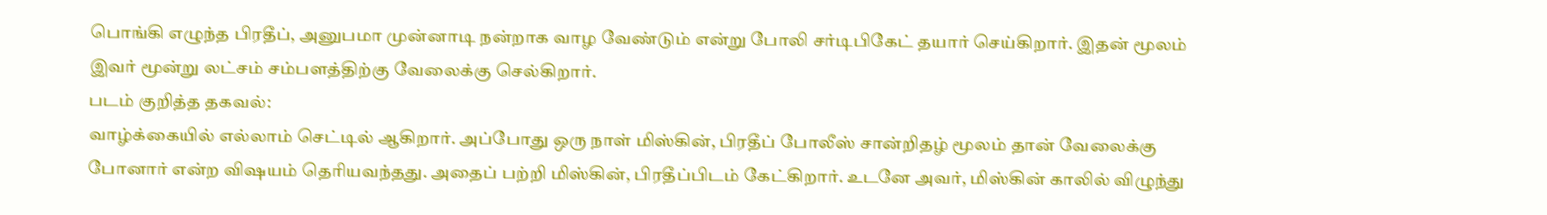பொங்கி எழுந்த பிரதீப், அனுபமா முன்னாடி நன்றாக வாழ வேண்டும் என்று போலி சர்டிபிகேட் தயார் செய்கிறார். இதன் மூலம் இவர் மூன்று லட்சம் சம்பளத்திற்கு வேலைக்கு செல்கிறார்.
படம் குறித்த தகவல்:
வாழ்க்கையில் எல்லாம் செட்டில் ஆகிறார். அப்போது ஒரு நாள் மிஸ்கின், பிரதீப் போலீஸ் சான்றிதழ் மூலம் தான் வேலைக்கு போனார் என்ற விஷயம் தெரியவந்தது. அதைப் பற்றி மிஸ்கின், பிரதீப்பிடம் கேட்கிறார். உடனே அவர், மிஸ்கின் காலில் விழுந்து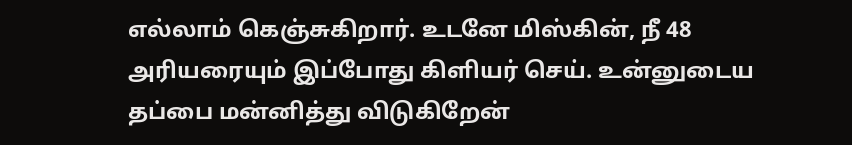எல்லாம் கெஞ்சுகிறார். உடனே மிஸ்கின், நீ 48 அரியரையும் இப்போது கிளியர் செய். உன்னுடைய தப்பை மன்னித்து விடுகிறேன்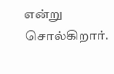என்று சொல்கிறார்.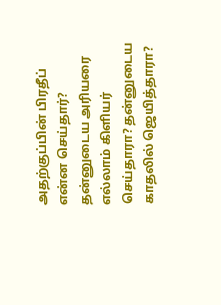அதற்குப்பின் பிரதீப் என்ன செய்தார்? தன்னுடைய அரியரை எல்லாம் கிளியர் செய்தாரா? தன்னுடைய காதலில் ஜெயித்தாரா?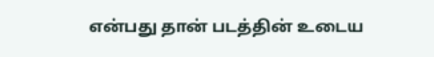என்பது தான் படத்தின் உடைய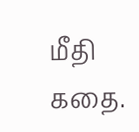மீதி கதை.